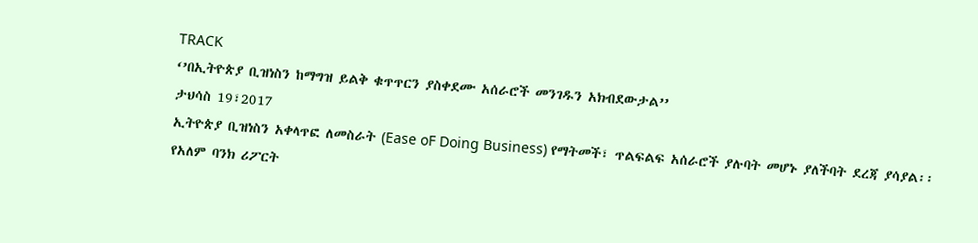TRACK
‘’በኢትዮጵያ ቢዝነስን ከማግዝ ይልቅ ቁጥጥርን ያስቀደሙ አሰራሮች መንገዱን አክብደውታል’’
ታህሳስ 19፣2017
ኢትዮጵያ ቢዝነስን አቀላጥፎ ለመስራት (Ease oF Doing Business) የማትመች፣ ጥልፍልፍ አሰራሮች ያሉባት መሆኑ ያለችባት ደረጃ ያሳያል፡፡
የአለም ባንክ ሪፖርት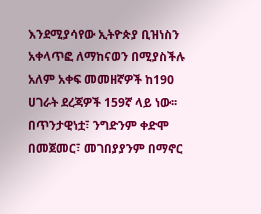እንደሚያሳየው ኢትዮጵያ ቢዝነስን አቀላጥፎ ለማከናወን በሚያስችሉ አለም አቀፍ መመዘኛዎች ከ190 ሀገራት ደረጃዎች 159ኛ ላይ ነው፡፡
በጥንታዊነቷ፣ ንግድንም ቀድሞ በመጀመር፣ መገበያያንም በማኖር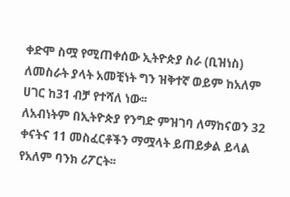ቀድሞ ስሟ የሚጠቀሰው ኢትዮጵያ ስራ (ቢዝነስ) ለመስራት ያላት አመቺነት ግን ዝቅተኛ ወይም ከአለም ሀገር ከ31 ብቻ የተሻለ ነው፡፡
ለአብነትም በኢትዮጵያ የንግድ ምዝገባ ለማከናወን 32 ቀናትና 11 መስፈርቶችን ማሟላት ይጠይቃል ይላል የአለም ባንክ ሪፖርት፡፡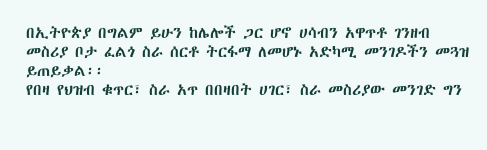በኢትዮጵያ በግልም ይሁን ከሌሎች ጋር ሆኖ ሀሳብን አዋጥቶ ገንዘብ መስሪያ ቦታ ፈልጎ ስራ ሰርቶ ትርፋማ ለመሆኑ አድካሚ መንገዶችን መጓዝ ይጠይቃል፡፡
የበዛ የህዝብ ቁጥር፣ ስራ አጥ በበዛበት ሀገር፣ ስራ መስሪያው መንገድ ግን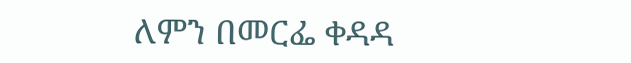ለምን በመርፌ ቀዳዳ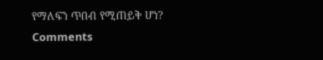የማለፍን ጥበብ የሚጠይቅ ሆነ?
Comments